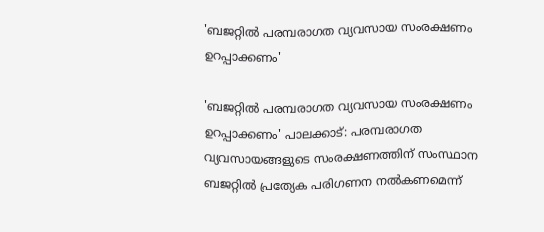'ബജറ്റിൽ പരമ്പരാഗത വ്യവസായ സംരക്ഷണം ഉറപ്പാക്കണം'

'ബജറ്റിൽ പരമ്പരാഗത വ്യവസായ സംരക്ഷണം ഉറപ്പാക്കണം' പാലക്കാട്: പരമ്പരാഗത വ്യവസായങ്ങളുടെ സംരക്ഷണത്തിന് സംസ്ഥാന ബജറ്റിൽ പ്രത്യേക പരിഗണന നൽകണമെന്ന്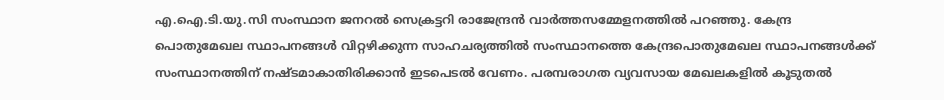എ.ഐ.ടി.യു.സി സംസ്ഥാന ജനറൽ സെക്രട്ടറി രാജേന്ദ്രൻ വാർത്തസമ്മേളനത്തിൽ പറഞ്ഞു. കേന്ദ്ര പൊതുമേഖല സ്ഥാപനങ്ങൾ വിറ്റഴിക്കുന്ന സാഹചര്യത്തിൽ സംസ്ഥാനത്തെ കേന്ദ്രപൊതുമേഖല സ്ഥാപനങ്ങൾക്ക് സംസ്ഥാനത്തിന് നഷ്ടമാകാതിരിക്കാൻ ഇടപെടൽ വേണം. പരമ്പരാഗത വ്യവസായ മേഖലകളിൽ കൂടുതൽ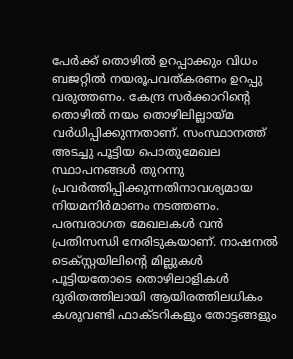പേർക്ക് തൊഴിൽ ഉറപ്പാക്കും വിധം ബജറ്റിൽ നയരൂപവത്കരണം ഉറപ്പു വരുത്തണം. കേന്ദ്ര സർക്കാറിന്റെ തൊഴിൽ നയം തൊഴിലില്ലായ്മ വർധിപ്പിക്കുന്നതാണ്. സംസ്ഥാനത്ത് അടച്ചു പൂട്ടിയ പൊതുമേഖല സ്ഥാപനങ്ങൾ തുറന്നു പ്രവർത്തിപ്പിക്കുന്നതിനാവശ്യമായ നിയമനിർമാണം നടത്തണം. പരമ്പരാഗത മേഖലകൾ വൻ പ്രതിസന്ധി നേരിടുകയാണ്. നാഷനൽ ടെക്സ്റ്റയിലിന്റെ മില്ലുകൾ പൂട്ടിയതോടെ തൊഴിലാളികൾ ദുരിതത്തിലായി ആയിരത്തിലധികം കശുവണ്ടി ഫാക്ടറികളും തോട്ടങ്ങളും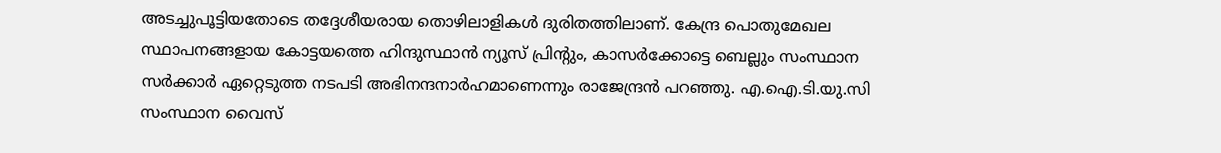അടച്ചുപൂട്ടിയതോടെ തദ്ദേശീയരായ തൊഴിലാളികൾ ദുരിതത്തിലാണ്. കേന്ദ്ര പൊതുമേഖല സ്ഥാപനങ്ങളായ കോട്ടയത്തെ ഹിന്ദുസ്ഥാൻ ന്യൂസ് പ്രിന്റും, കാസർക്കോട്ടെ ബെല്ലും സംസ്ഥാന സർക്കാർ ഏറ്റെടുത്ത നടപടി അഭിനന്ദനാർഹമാണെന്നും രാജേന്ദ്രൻ പറഞ്ഞു. എ.ഐ.ടി.യു.സി സംസ്ഥാന വൈസ്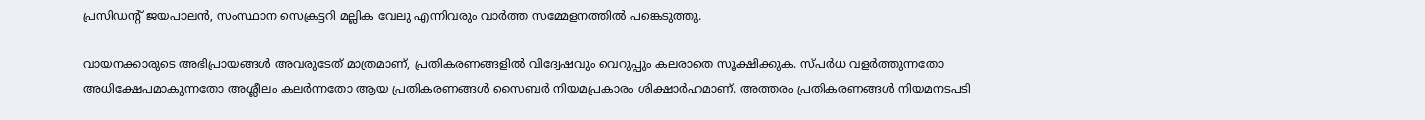പ്രസിഡന്‍റ് ജയപാലൻ, സംസ്ഥാന സെക്രട്ടറി മല്ലിക വേലു എന്നിവരും വാർത്ത സമ്മേളനത്തിൽ പങ്കെടുത്തു.

വായനക്കാരുടെ അഭിപ്രായങ്ങള്‍ അവരുടേത് മാത്രമാണ്, പ്രതികരണങ്ങളിൽ വിദ്വേഷവും വെറുപ്പും കലരാതെ സൂക്ഷിക്കുക. സ്പർധ വളർത്തുന്നതോ അധിക്ഷേപമാകുന്നതോ അശ്ലീലം കലർന്നതോ ആയ പ്രതികരണങ്ങൾ സൈബർ നിയമപ്രകാരം ശിക്ഷാർഹമാണ്. അത്തരം പ്രതികരണങ്ങൾ നിയമനടപടി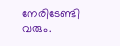നേരിടേണ്ടി വരും.